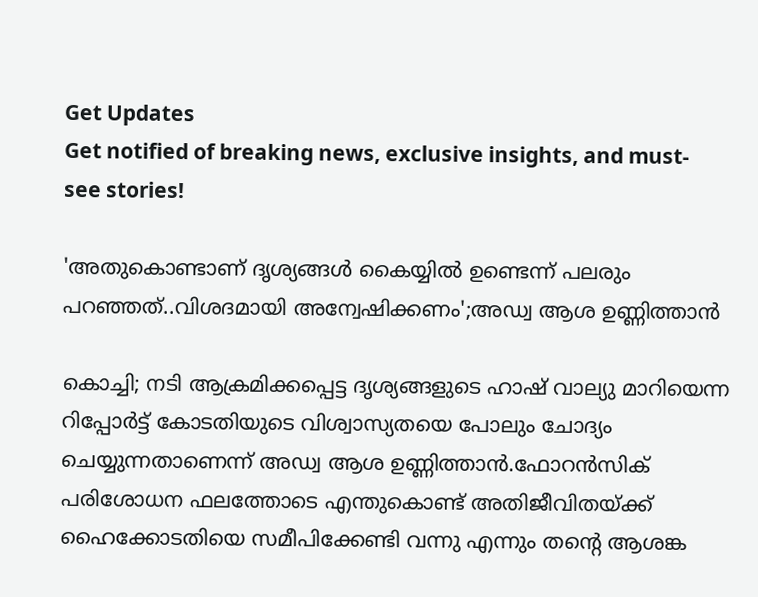Get Updates
Get notified of breaking news, exclusive insights, and must-see stories!

'അതുകൊണ്ടാണ് ദൃശ്യങ്ങൾ കൈയ്യിൽ ഉണ്ടെന്ന് പലരും പറഞ്ഞത്..വിശദമായി അന്വേഷിക്കണം';അഡ്വ ആശ ഉണ്ണിത്താൻ

കൊച്ചി; നടി ആക്രമിക്കപ്പെട്ട ദൃശ്യങ്ങളുടെ ഹാഷ് വാല്യു മാറിയെന്ന റിപ്പോർട്ട് കോടതിയുടെ വിശ്വാസ്യതയെ പോലും ചോദ്യം ചെയ്യുന്നതാണെന്ന് അഡ്വ ആശ ഉണ്ണിത്താൻ.ഫോറൻസിക് പരിശോധന ഫലത്തോടെ എന്തുകൊണ്ട് അതിജീവിതയ്ക്ക് ഹൈക്കോടതിയെ സമീപിക്കേണ്ടി വന്നു എന്നും തന്റെ ആശങ്ക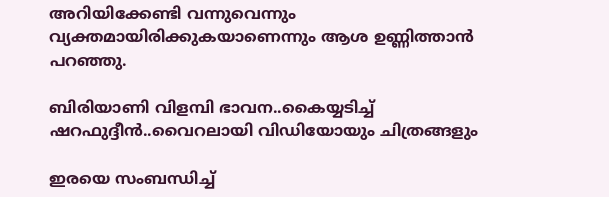അറിയിക്കേണ്ടി വന്നുവെന്നും വ്യക്തമായിരിക്കുകയാണെന്നും ആശ ഉണ്ണിത്താൻ പറഞ്ഞു.

ബിരിയാണി വിളമ്പി ഭാവന..കൈയ്യടിച്ച് ഷറഫുദ്ദീൻ..വൈറലായി വിഡിയോയും ചിത്രങ്ങളും

ഇരയെ സംബന്ധിച്ച്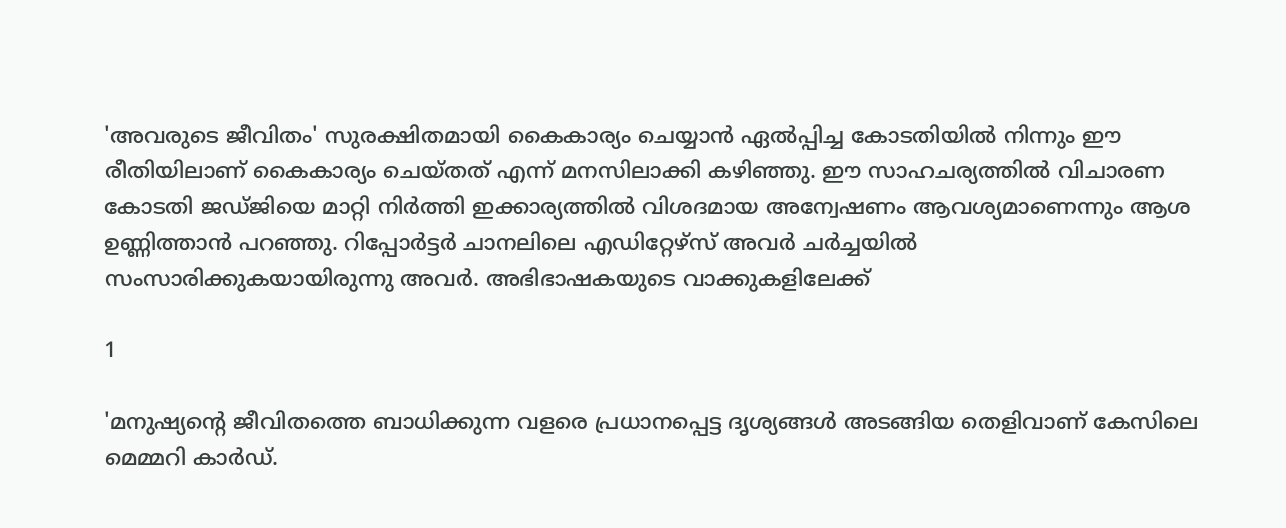'അവരുടെ ജീവിതം' സുരക്ഷിതമായി കൈകാര്യം ചെയ്യാൻ ഏൽപ്പിച്ച കോടതിയിൽ നിന്നും ഈ രീതിയിലാണ് കൈകാര്യം ചെയ്തത് എന്ന് മനസിലാക്കി കഴിഞ്ഞു. ഈ സാഹചര്യത്തിൽ വിചാരണ കോടതി ജഡ്ജിയെ മാറ്റി നിർത്തി ഇക്കാര്യത്തിൽ വിശദമായ അന്വേഷണം ആവശ്യമാണെന്നും ആശ ഉണ്ണിത്താൻ പറഞ്ഞു. റിപ്പോർട്ടർ ചാനലിലെ എഡിറ്റേഴ്സ് അവർ ചർച്ചയിൽ സംസാരിക്കുകയായിരുന്നു അവർ. അഭിഭാഷകയുടെ വാക്കുകളിലേക്ക്

1

'മനുഷ്യന്റെ ജീവിതത്തെ ബാധിക്കുന്ന വളരെ പ്രധാനപ്പെട്ട ദൃശ്യങ്ങൾ അടങ്ങിയ തെളിവാണ് കേസിലെ മെമ്മറി കാർ‍ഡ്.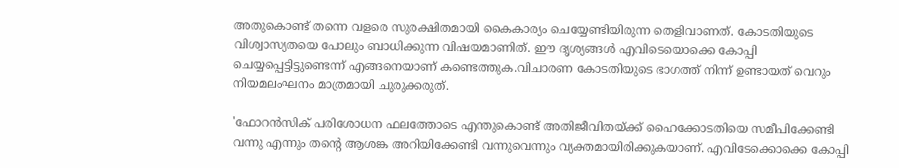അതുകൊണ്ട് തന്നെ വളരെ സുരക്ഷിതമായി കൈകാര്യം ചെയ്യേണ്ടിയിരുന്ന തെളിവാണത്. കോടതിയുടെ വിശ്വാസ്യതയെ പോലും ബാധിക്കുന്ന വിഷയമാണിത്. ഈ ദൃശ്യങ്ങൾ എവിടെയൊക്കെ കോപ്പി ചെയ്യപ്പെട്ടിട്ടുണ്ടെന്ന് എങ്ങനെയാണ് കണ്ടെത്തുക.വിചാരണ കോടതിയുടെ ഭാഗത്ത് നിന്ന് ഉണ്ടായത് വെറും നിയമലംഘനം മാത്രമായി ചുരുക്കരുത്.

'ഫോറൻസിക് പരിശോധന ഫലത്തോടെ എന്തുകൊണ്ട് അതിജീവിതയ്ക്ക് ഹൈക്കോടതിയെ സമീപിക്കേണ്ടി വന്നു എന്നും തന്റെ ആശങ്ക അറിയിക്കേണ്ടി വന്നുവെന്നും വ്യക്തമായിരിക്കുകയാണ്. എവിടേക്കൊക്കെ കോപ്പി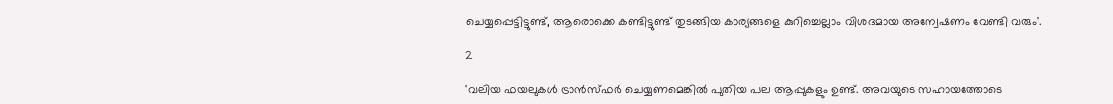ചെയ്യപ്പെട്ടിട്ടുണ്ട്, ആരൊക്കെ കണ്ടിട്ടുണ്ട് തുടങ്ങിയ കാര്യങ്ങളെ കുറിച്ചെല്ലാം വിശദമായ അന്വേഷണം വേണ്ടി വരും'.

2

'വലിയ ഫയലുകൾ ട്രാൻസ്ഫർ ചെയ്യണമെങ്കിൽ പുതിയ പല ആപ്പുകളും ഉണ്ട്. അവയുടെ സഹായത്തോടെ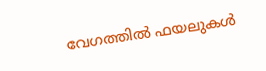വേഗത്തിൽ ഫയലുകൾ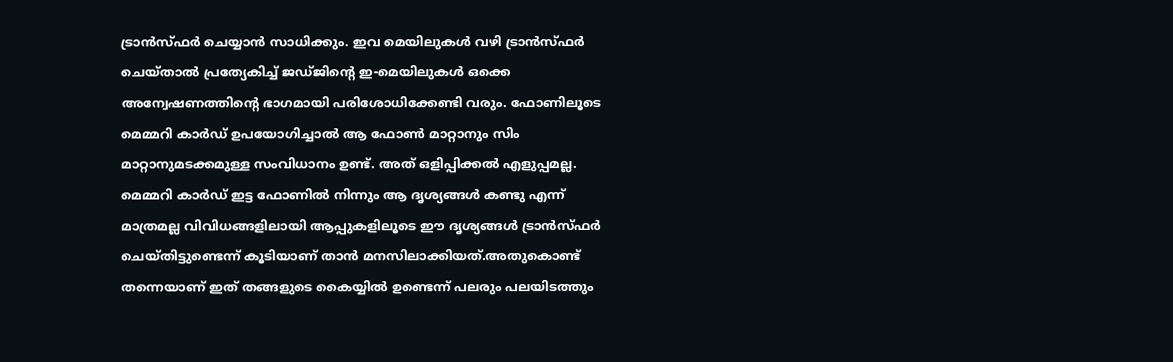ട്രാൻസ്ഫർ ചെയ്യാൻ സാധിക്കും. ഇവ മെയിലുകൾ വഴി ട്രാൻസ്ഫർ ചെയ്താൽ പ്രത്യേകിച്ച് ജഡ്ജിന്റെ ഇ-മെയിലുകൾ ഒക്കെ അന്വേഷണത്തിന്റെ ഭാഗമായി പരിശോധിക്കേണ്ടി വരും. ഫോണിലൂടെ മെമ്മറി കാർഡ് ഉപയോഗിച്ചാൽ ആ ഫോൺ മാറ്റാനും സിം മാറ്റാനുമടക്കമുള്ള സംവിധാനം ഉണ്ട്. അത് ഒളിപ്പിക്കൽ എളുപ്പമല്ല. മെമ്മറി കാർഡ് ഇട്ട ഫോണിൽ നിന്നും ആ ദൃശ്യങ്ങൾ കണ്ടു എന്ന് മാത്രമല്ല വിവിധങ്ങളിലായി ആപ്പുകളിലൂടെ ഈ ദൃശ്യങ്ങൾ ട്രാൻസ്ഫർ ചെയ്തിട്ടുണ്ടെന്ന് കൂടിയാണ് താൻ മനസിലാക്കിയത്.അതുകൊണ്ട് തന്നെയാണ് ഇത് തങ്ങളുടെ കൈയ്യിൽ ഉണ്ടെന്ന് പലരും പലയിടത്തും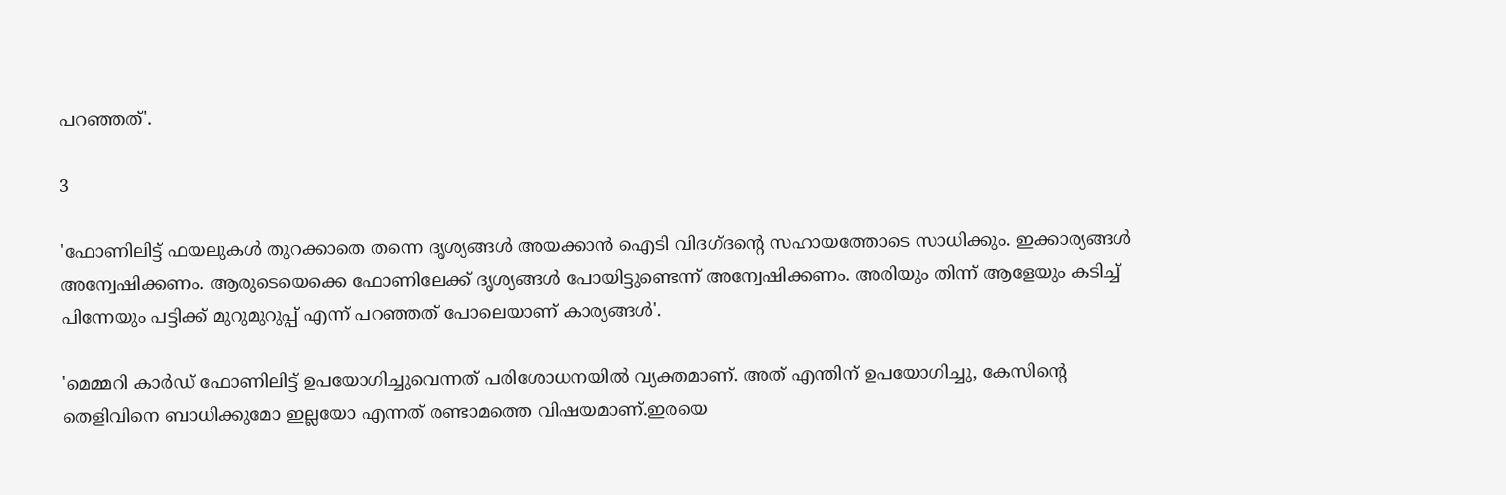പറഞ്ഞത്'.

3

'ഫോണിലിട്ട് ഫയലുകൾ തുറക്കാതെ തന്നെ ദൃശ്യങ്ങൾ അയക്കാൻ ഐടി വിദഗ്ദന്റെ സഹായത്തോടെ സാധിക്കും. ഇക്കാര്യങ്ങൾ അന്വേഷിക്കണം. ആരുടെയെക്കെ ഫോണിലേക്ക് ദൃശ്യങ്ങൾ പോയിട്ടുണ്ടെന്ന് അന്വേഷിക്കണം. അരിയും തിന്ന് ആളേയും കടിച്ച് പിന്നേയും പട്ടിക്ക് മുറുമുറുപ്പ് എന്ന് പറഞ്ഞത് പോലെയാണ് കാര്യങ്ങൾ'.

'മെമ്മറി കാർഡ് ഫോണിലിട്ട് ഉപയോഗിച്ചുവെന്നത് പരിശോധനയിൽ വ്യക്തമാണ്. അത് എന്തിന് ഉപയോഗിച്ചു, കേസിന്റെ തെളിവിനെ ബാധിക്കുമോ ഇല്ലയോ എന്നത് രണ്ടാമത്തെ വിഷയമാണ്.ഇരയെ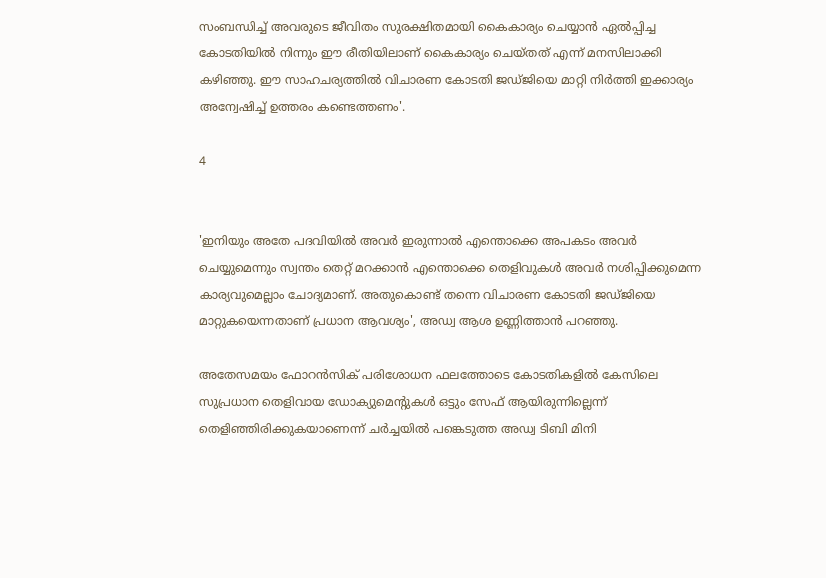സംബന്ധിച്ച് അവരുടെ ജീവിതം സുരക്ഷിതമായി കൈകാര്യം ചെയ്യാൻ ഏൽപ്പിച്ച കോടതിയിൽ നിന്നും ഈ രീതിയിലാണ് കൈകാര്യം ചെയ്തത് എന്ന് മനസിലാക്കി കഴിഞ്ഞു. ഈ സാഹചര്യത്തിൽ വിചാരണ കോടതി ജഡ്ജിയെ മാറ്റി നിർത്തി ഇക്കാര്യം അന്വേഷിച്ച് ഉത്തരം കണ്ടെത്തണം'.

4


'ഇനിയും അതേ പദവിയിൽ അവർ ഇരുന്നാൽ എന്തൊക്കെ അപകടം അവർ ചെയ്യുമെന്നും സ്വന്തം തെറ്റ് മറക്കാൻ എന്തൊക്കെ തെളിവുകൾ അവർ നശിപ്പിക്കുമെന്ന കാര്യവുമെല്ലാം ചോദ്യമാണ്. അതുകൊണ്ട് തന്നെ വിചാരണ കോടതി ജഡ്ജിയെ മാറ്റുകയെന്നതാണ് പ്രധാന ആവശ്യം', അഡ്വ ആശ ഉണ്ണിത്താൻ പറഞ്ഞു.

അതേസമയം ഫോറൻസിക് പരിശോധന ഫലത്തോടെ കോടതികളിൽ കേസിലെ സുപ്രധാന തെളിവായ ഡോക്യുമെന്റുകൾ ഒട്ടും സേഫ് ആയിരുന്നില്ലെന്ന് തെളിഞ്ഞിരിക്കുകയാണെന്ന് ചർച്ചയിൽ പങ്കെടുത്ത അഡ്വ ടിബി മിനി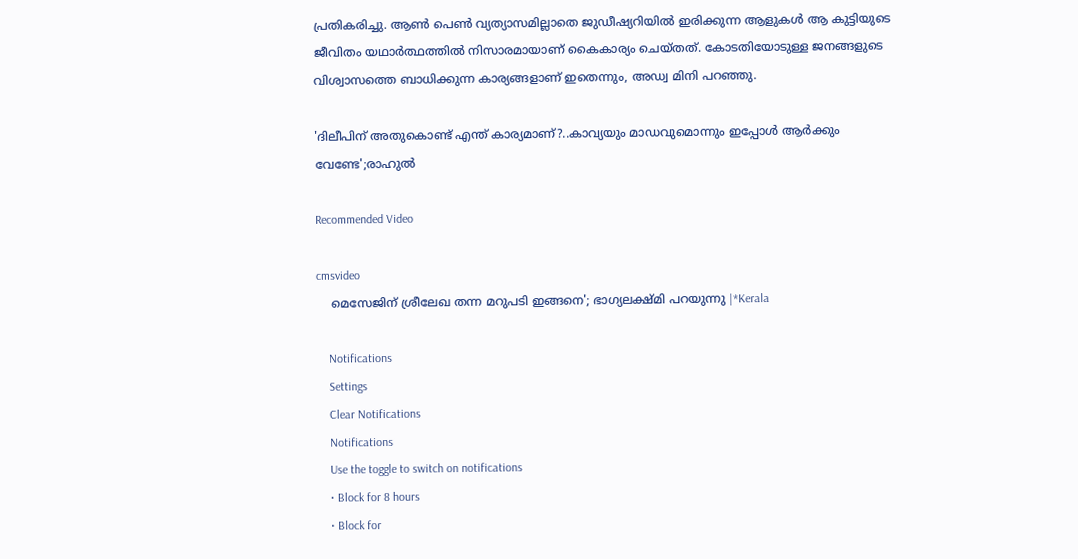പ്രതികരിച്ചു. ആൺ പെൺ വ്യത്യാസമില്ലാതെ ജുഡീഷ്യറിയിൽ ഇരിക്കുന്ന ആളുകൾ ആ കുട്ടിയുടെ ജീവിതം യഥാർത്ഥത്തിൽ നിസാരമായാണ് കൈകാര്യം ചെയ്തത്. കോടതിയോടുള്ള ജനങ്ങളുടെ വിശ്വാസത്തെ ബാധിക്കുന്ന കാര്യങ്ങളാണ് ഇതെന്നും, അഡ്വ മിനി പറഞ്ഞു.

'ദിലീപിന് അതുകൊണ്ട് എന്ത് കാര്യമാണ്?..കാവ്യയും മാഡവുമൊന്നും ഇപ്പോൾ ആർക്കും വേണ്ടേ';രാഹുൽ

Recommended Video

cmsvideo
    മെസേജിന് ശ്രീലേഖ തന്ന മറുപടി ഇങ്ങനെ'; ഭാഗ്യലക്ഷ്മി പറയുന്നു |*Kerala

    Notifications
    Settings
    Clear Notifications
    Notifications
    Use the toggle to switch on notifications
    • Block for 8 hours
    • Block for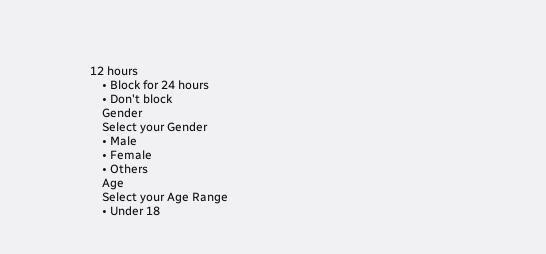12 hours
    • Block for 24 hours
    • Don't block
    Gender
    Select your Gender
    • Male
    • Female
    • Others
    Age
    Select your Age Range
    • Under 18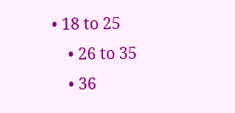• 18 to 25
    • 26 to 35
    • 36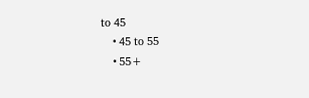to 45
    • 45 to 55
    • 55+